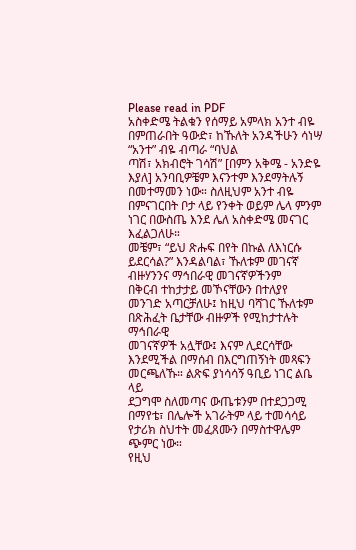Please read in PDF
አስቀድሜ ትልቁን የሰማይ አምላክ አንተ ብዬ በምጠራበት ዓውድ፣ ከኹለት አንዳችሁን ሳነሣ “አንተ” ብዬ ብጣራ “ባህል
ጣሽ፣ አክብሮት ገሳሽ” [በምን አቅሜ - አንድዬ እያለ] አንባቢዎቼም እናንተም እንደማትሉኝ በመተማመን ነው። ስለዚህም አንተ ብዬ
በምናገርበት ቦታ ላይ የንቀት ወይም ሌላ ምንም ነገር በውስጤ እንደ ሌለ አስቀድሜ መናገር እፈልጋለሁ።
መቼም፣ “ይህ ጽሑፍ በየት በኩል ለእነርሱ ይደርሳል?” እንዳልባል፣ ኹለቱም መገናኛ ብዙሃንንና ማኅበራዊ መገናኛዎችንም
በቅርብ ተከታታይ መኾናቸውን በተለያየ መንገድ አጣርቻለሁ፤ ከዚህ ባሻገር ኹለቱም በጽሕፈት ቤታቸው ብዙዎች የሚከታተሉት ማኅበራዊ
መገናኛዎች አሏቸው፤ እናም ሊደርሳቸው እንደሚችል በማሰብ በእርግጠኝነት መጻፍን መርጫለኹ። ልጽፍ ያነሳሳኝ ዓቢይ ነገር ልቤ ላይ
ደጋግሞ ስለመጣና ውጤቱንም በተደጋጋሚ በማየቴ፣ በሌሎች አገራትም ላይ ተመሳሳይ የታሪክ ስህተት መፈጸሙን በማስተዋሌም ጭምር ነው።
የዚህ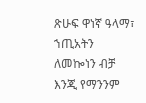ጽሁፍ ዋነኛ ዓላማ፣ ኀጢአትን ለመኰነን ብቻ እንጂ የማንንም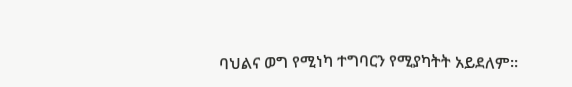ባህልና ወግ የሚነካ ተግባርን የሚያካትት አይደለም።